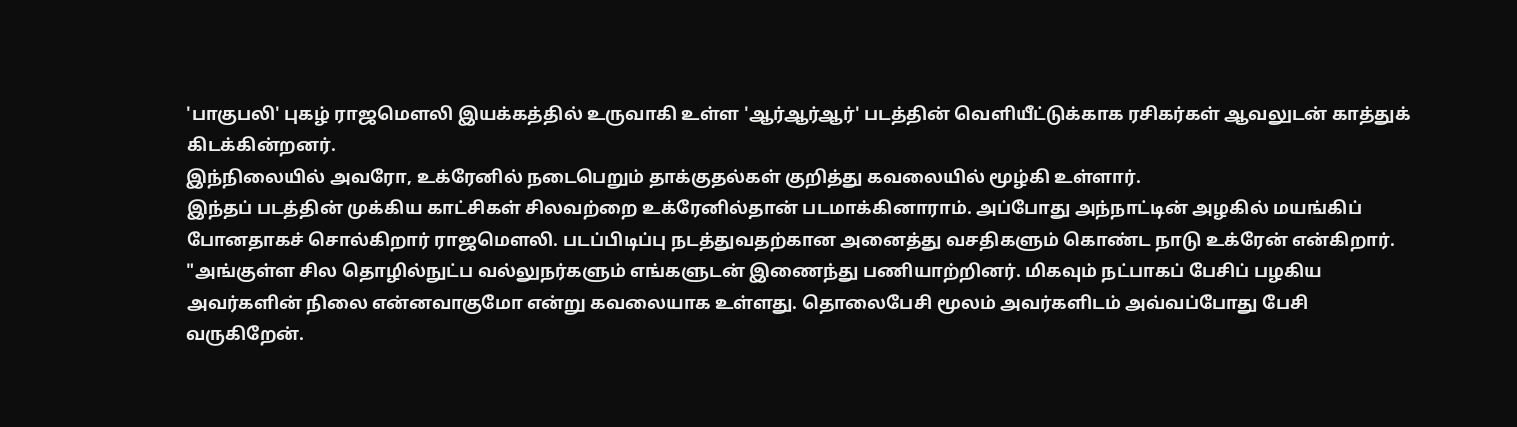'பாகுபலி' புகழ் ராஜமௌலி இயக்கத்தில் உருவாகி உள்ள 'ஆர்ஆர்ஆர்' படத்தின் வெளியீட்டுக்காக ரசிகர்கள் ஆவலுடன் காத்துக் கிடக்கின்றனர்.
இந்நிலையில் அவரோ, உக்ரேனில் நடைபெறும் தாக்குதல்கள் குறித்து கவலையில் மூழ்கி உள்ளார்.
இந்தப் படத்தின் முக்கிய காட்சிகள் சிலவற்றை உக்ரேனில்தான் படமாக்கினாராம். அப்போது அந்நாட்டின் அழகில் மயங்கிப் போனதாகச் சொல்கிறார் ராஜமௌலி. படப்பிடிப்பு நடத்துவதற்கான அனைத்து வசதிகளும் கொண்ட நாடு உக்ரேன் என்கிறார்.
"அங்குள்ள சில தொழில்நுட்ப வல்லுநர்களும் எங்களுடன் இணைந்து பணியாற்றினர். மிகவும் நட்பாகப் பேசிப் பழகிய அவர்களின் நிலை என்னவாகுமோ என்று கவலையாக உள்ளது. தொலைபேசி மூலம் அவர்களிடம் அவ்வப்போது பேசி வருகிறேன்.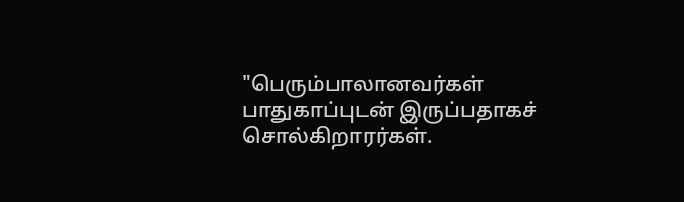"பெரும்பாலானவர்கள் பாதுகாப்புடன் இருப்பதாகச் சொல்கிறாரர்கள்.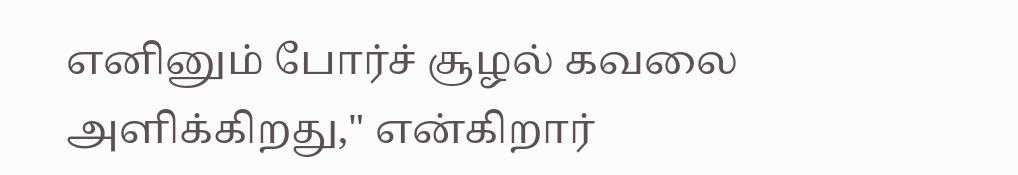எனினும் போர்ச் சூழல் கவலை அளிக்கிறது," என்கிறார்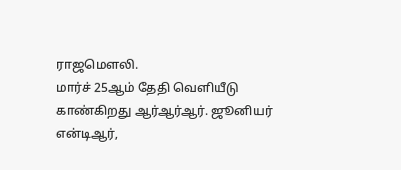ராஜமௌலி.
மார்ச் 25ஆம் தேதி வெளியீடு காண்கிறது ஆர்ஆர்ஆர். ஜூனியர் என்டிஆர்,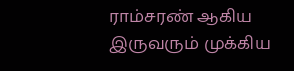ராம்சரண் ஆகிய இருவரும் முக்கிய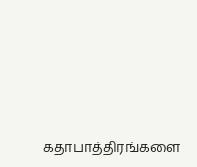கதாபாத்திரங்களை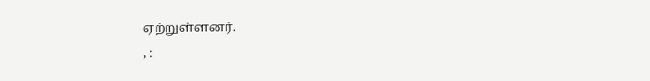ஏற்றுள்ளனர்.
, :